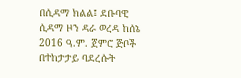በሲዳማ ክልል፤ ደቡባዊ ሲዳማ ዞን ዳራ ወረዳ ከሰኔ 2016 ዓ.ም. ጀምሮ ጅቦች በተከታታይ ባደረሱት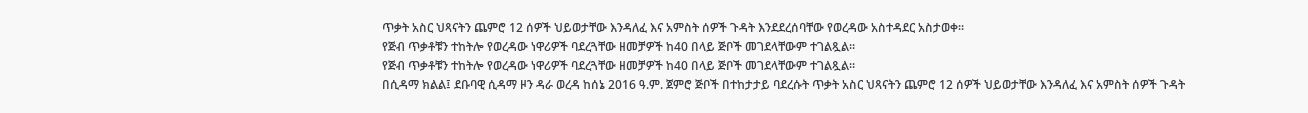ጥቃት አስር ህጻናትን ጨምሮ 12 ሰዎች ህይወታቸው እንዳለፈ እና አምስት ሰዎች ጉዳት እንደደረሰባቸው የወረዳው አስተዳደር አስታወቀ።
የጅብ ጥቃቶቹን ተከትሎ የወረዳው ነዋሪዎች ባደረጓቸው ዘመቻዎች ከ40 በላይ ጅቦች መገደላቸውም ተገልጿል።
የጅብ ጥቃቶቹን ተከትሎ የወረዳው ነዋሪዎች ባደረጓቸው ዘመቻዎች ከ40 በላይ ጅቦች መገደላቸውም ተገልጿል።
በሲዳማ ክልል፤ ደቡባዊ ሲዳማ ዞን ዳራ ወረዳ ከሰኔ 2016 ዓ.ም. ጀምሮ ጅቦች በተከታታይ ባደረሱት ጥቃት አስር ህጻናትን ጨምሮ 12 ሰዎች ህይወታቸው እንዳለፈ እና አምስት ሰዎች ጉዳት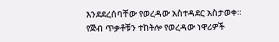እንደደረሰባቸው የወረዳው አስተዳደር አስታወቀ።
የጅብ ጥቃቶቹን ተከትሎ የወረዳው ነዋሪዎች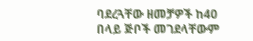ባደረጓቸው ዘመቻዎች ከ40 በላይ ጅቦች መገደላቸውም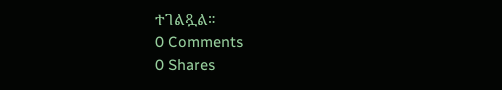ተገልጿል።
0 Comments
0 Shares